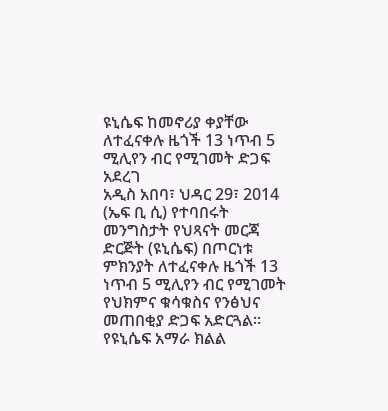ዩኒሴፍ ከመኖሪያ ቀያቸው ለተፈናቀሉ ዜጎች 13 ነጥብ 5 ሚሊየን ብር የሚገመት ድጋፍ አደረገ
አዲስ አበባ፣ ህዳር 29፣ 2014 (ኤፍ ቢ ሲ) የተባበሩት መንግስታት የህጻናት መርጃ ድርጅት (ዩኒሴፍ) በጦርነቱ ምክንያት ለተፈናቀሉ ዜጎች 13 ነጥብ 5 ሚሊየን ብር የሚገመት የህክምና ቁሳቁስና የንፅህና መጠበቂያ ድጋፍ አድርጓል፡፡
የዩኒሴፍ አማራ ክልል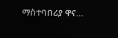ማስተባበሪያ ዋና…